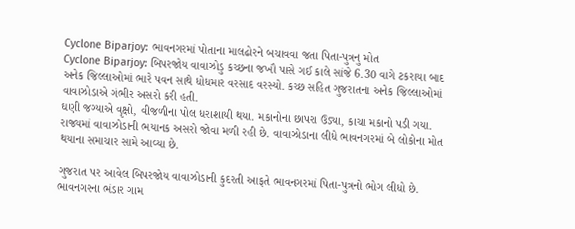Cyclone Biparjoy: ભાવનગરમાં પોતાના માલઢોરને બચાવવા જતા પિતા-પુત્રનુ મોત
Cyclone Biparjoy: બિપરજોય વાવાઝોડુ કચ્છના જખૌ પાસે ગઈ કાલે સાંજે 6.30 વાગે ટકરાયા બાદ અનેક જિલ્લાઓમાં ભારે પવન સાથે ધોધમાર વરસાદ વરસ્યો. કચ્છ સહિત ગુજરાતના અનેક જિલ્લાઓમાં વાવાઝોડાએ ગંભીર અસરો કરી હતી.
ઘણી જગ્યાએ વૃક્ષો, વીજળીના પોલ ધરાશાયી થયા. મકાનોના છાપરા ઉડ્યા, કાચા મકાનો પડી ગયા. રાજ્યમાં વાવાઝોડાની ભયાનક અસરો જોવા મળી રહી છે. વાવાઝોડાના લીધે ભાવનગરમાં બે લોકોના મોત થયાના સમાચાર સામે આવ્યા છે.

ગુજરાત પર આવેલ બિપરજોય વાવાઝોડાની કુદરતી આફતે ભાવનગરમાં પિતા-પુત્રનો ભોગ લીધો છે. ભાવનગરના ભંડાર ગામ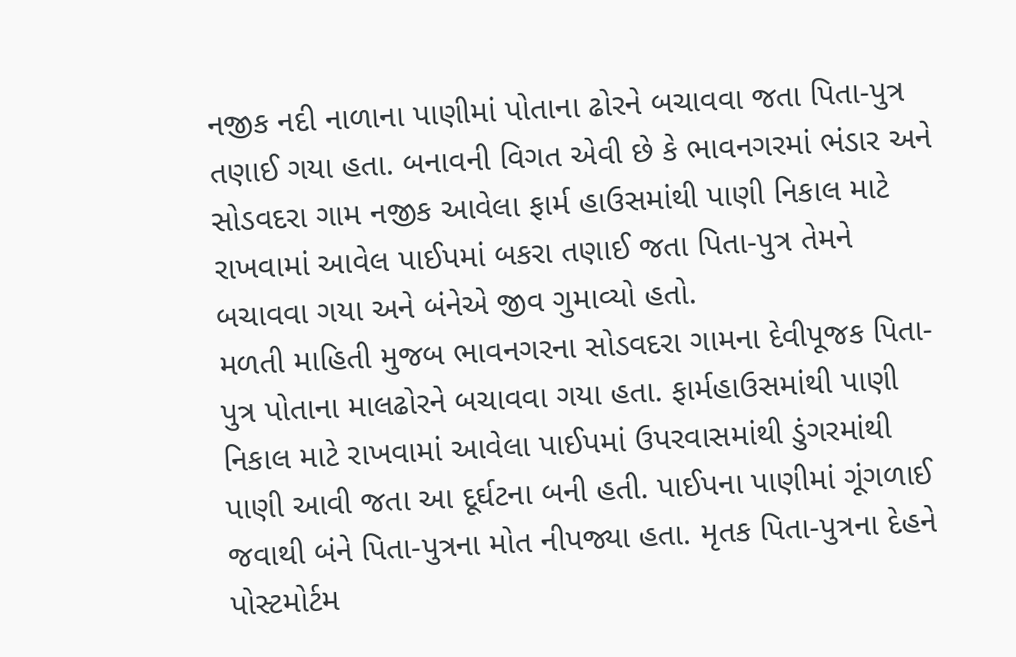નજીક નદી નાળાના પાણીમાં પોતાના ઢોરને બચાવવા જતા પિતા-પુત્ર તણાઈ ગયા હતા. બનાવની વિગત એવી છે કે ભાવનગરમાં ભંડાર અને સોડવદરા ગામ નજીક આવેલા ફાર્મ હાઉસમાંથી પાણી નિકાલ માટે રાખવામાં આવેલ પાઈપમાં બકરા તણાઈ જતા પિતા-પુત્ર તેમને બચાવવા ગયા અને બંનેએ જીવ ગુમાવ્યો હતો.
મળતી માહિતી મુજબ ભાવનગરના સોડવદરા ગામના દેવીપૂજક પિતા-પુત્ર પોતાના માલઢોરને બચાવવા ગયા હતા. ફાર્મહાઉસમાંથી પાણી નિકાલ માટે રાખવામાં આવેલા પાઈપમાં ઉપરવાસમાંથી ડુંગરમાંથી પાણી આવી જતા આ દૂર્ઘટના બની હતી. પાઈપના પાણીમાં ગૂંગળાઈ જવાથી બંને પિતા-પુત્રના મોત નીપજ્યા હતા. મૃતક પિતા-પુત્રના દેહને પોસ્ટમોર્ટમ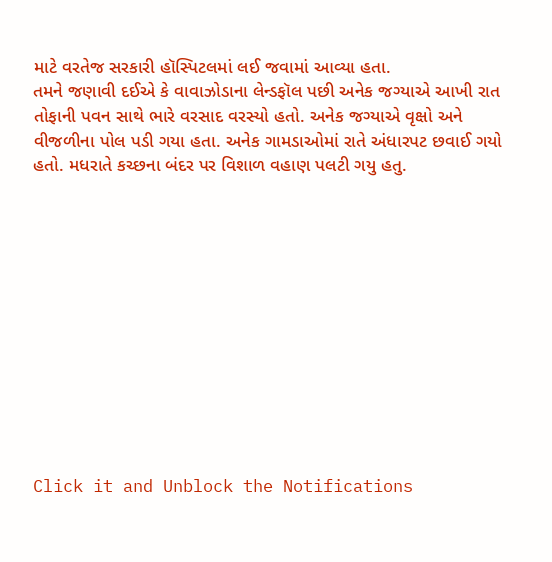માટે વરતેજ સરકારી હૉસ્પિટલમાં લઈ જવામાં આવ્યા હતા.
તમને જણાવી દઈએ કે વાવાઝોડાના લેન્ડફૉલ પછી અનેક જગ્યાએ આખી રાત તોફાની પવન સાથે ભારે વરસાદ વરસ્યો હતો. અનેક જગ્યાએ વૃક્ષો અને વીજળીના પોલ પડી ગયા હતા. અનેક ગામડાઓમાં રાતે અંધારપટ છવાઈ ગયો હતો. મધરાતે કચ્છના બંદર પર વિશાળ વહાણ પલટી ગયુ હતુ.












Click it and Unblock the Notifications